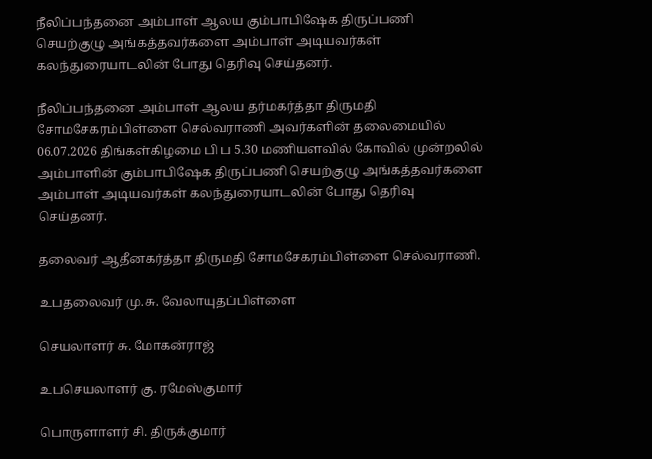நீலிப்பந்தனை அம்பாள் ஆலய கும்பாபிஷேக திருப்பணி செயற்குழு அங்கத்தவர்களை அம்பாள் அடியவர்கள் கலந்துரையாடலின் போது தெரிவு செய்தனர்.

நீலிப்பந்தனை அம்பாள் ஆலய தர்மகர்த்தா திருமதி சோமசேகரம்பிள்ளை செல்வராணி அவர்களின் தலைமையில் 06.07.2026 திங்கள்கிழமை பி ப 5.30 மணியளவில் கோவில் முன்றலில் அம்பாளின் கும்பாபிஷேக திருப்பணி செயற்குழு அங்கத்தவர்களை அம்பாள் அடியவர்கள் கலந்துரையாடலின் போது தெரிவு செய்தனர்.

தலைவர் ஆதீனகர்த்தா திருமதி சோமசேகரம்பிள்ளை செல்வராணி.

உபதலைவர் மு.சு. வேலாயுதப்பிள்ளை

செயலாளர் சு. மோகன்ராஜ்

உபசெயலாளர் கு. ரமேஸ்குமார்

பொருளாளர் சி. திருக்குமார்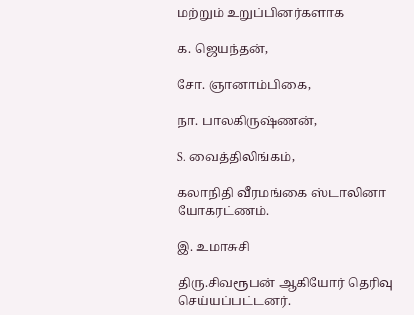மற்றும் உறுப்பினர்களாக

க. ஜெயந்தன்,

சோ. ஞானாம்பிகை,

நா. பாலகிருஷ்ணன்,

S. வைத்திலிங்கம்,

கலாநிதி வீரமங்கை ஸ்டாலினா யோகரட்ணம்.

இ. உமாசுசி

திரு.சிவரூபன் ஆகியோர் தெரிவு செய்யப்பட்டனர்.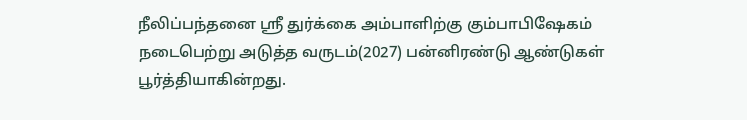நீலிப்பந்தனை ஶ்ரீ துர்க்கை அம்பாளிற்கு கும்பாபிஷேகம் நடைபெற்று அடுத்த வருடம்(2027) பன்னிரண்டு ஆண்டுகள் பூர்த்தியாகின்றது.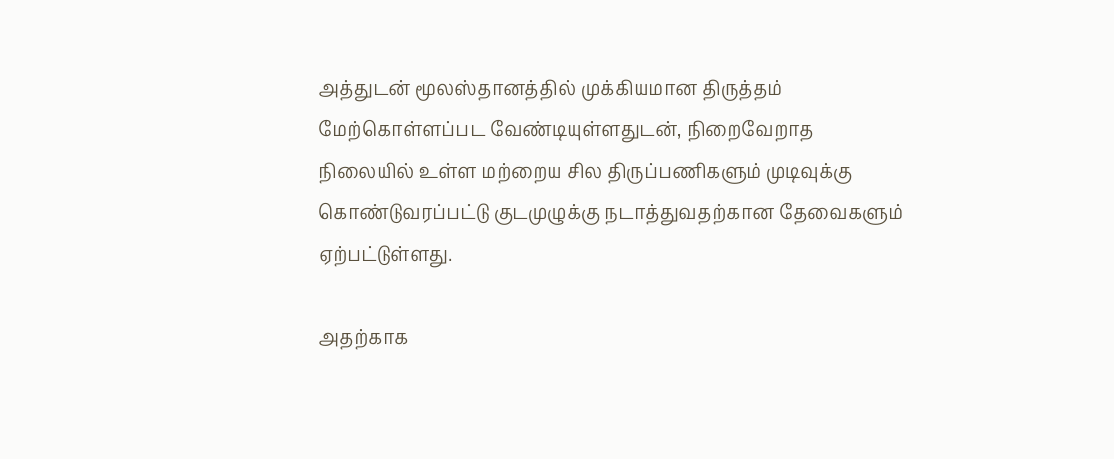அத்துடன் மூலஸ்தானத்தில் முக்கியமான திருத்தம் மேற்கொள்ளப்பட வேண்டியுள்ளதுடன், நிறைவேறாத நிலையில் உள்ள மற்றைய சில திருப்பணிகளும் முடிவுக்கு கொண்டுவரப்பட்டு குடமுழுக்கு நடாத்துவதற்கான தேவைகளும் ஏற்பட்டுள்ளது.

அதற்காக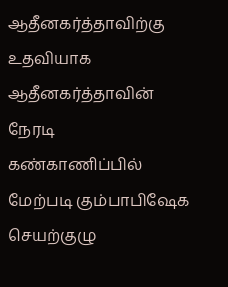ஆதீனகர்த்தாவிற்கு உதவியாக ஆதீனகர்த்தாவின் நேரடி கண்காணிப்பில் மேற்படி கும்பாபிஷேக செயற்குழு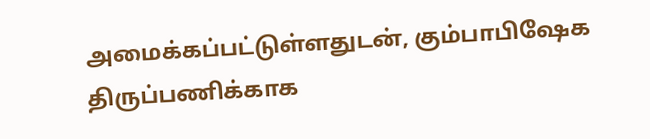அமைக்கப்பட்டுள்ளதுடன், கும்பாபிஷேக திருப்பணிக்காக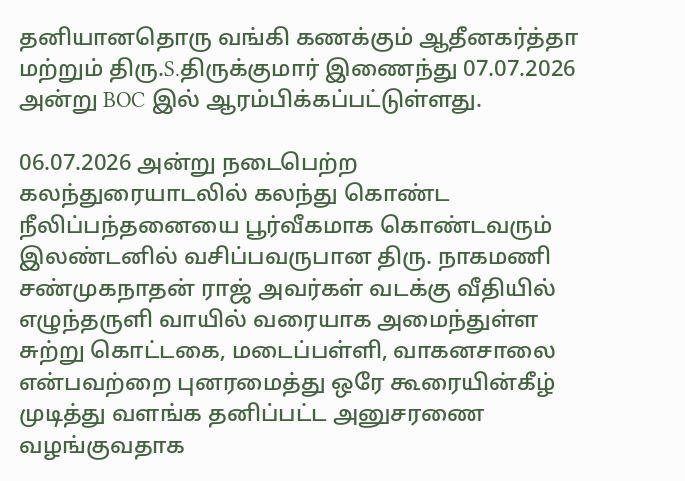தனியானதொரு வங்கி கணக்கும் ஆதீனகர்த்தா மற்றும் திரு.S.திருக்குமார் இணைந்து 07.07.2026 அன்று BOC இல் ஆரம்பிக்கப்பட்டுள்ளது.

06.07.2026 அன்று நடைபெற்ற கலந்துரையாடலில் கலந்து கொண்ட நீலிப்பந்தனையை பூர்வீகமாக கொண்டவரும் இலண்டனில் வசிப்பவருபான திரு. நாகமணி சண்முகநாதன் ராஜ் அவர்கள் வடக்கு வீதியில் எழுந்தருளி வாயில் வரையாக அமைந்துள்ள சுற்று கொட்டகை, மடைப்பள்ளி, வாகனசாலை என்பவற்றை புனரமைத்து ஒரே கூரையின்கீழ் முடித்து வளங்க தனிப்பட்ட அனுசரணை வழங்குவதாக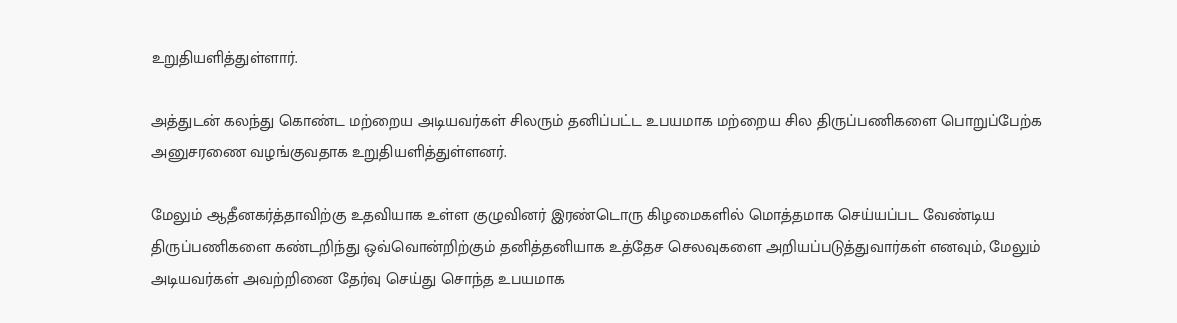உறுதியளித்துள்ளார்.

அத்துடன் கலந்து கொண்ட மற்றைய அடியவர்கள் சிலரும் தனிப்பட்ட உபயமாக மற்றைய சில திருப்பணிகளை பொறுப்பேற்க அனுசரணை வழங்குவதாக உறுதியளித்துள்ளனர்.

மேலும் ஆதீனகர்த்தாவிற்கு உதவியாக உள்ள குழுவினர் இரண்டொரு கிழமைகளில் மொத்தமாக செய்யப்பட வேண்டிய திருப்பணிகளை கண்டறிந்து ஒவ்வொன்றிற்கும் தனித்தனியாக உத்தேச செலவுகளை அறியப்படுத்துவார்கள் எனவும், மேலும் அடியவர்கள் அவற்றினை தேர்வு செய்து சொந்த உபயமாக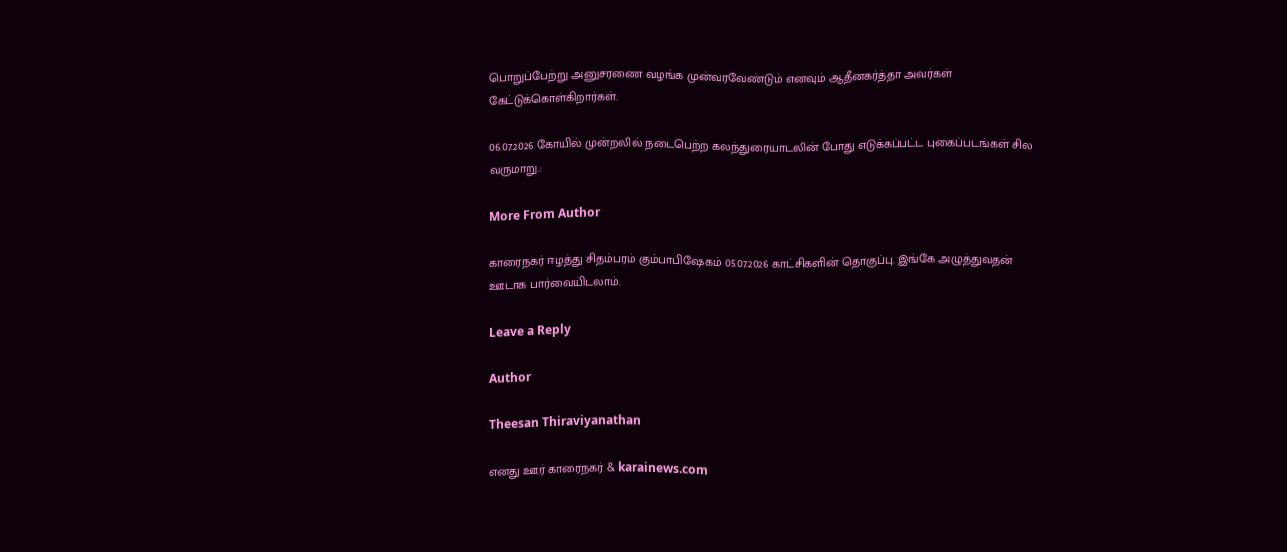பொறுப்பேற்று அனுசரணை வழங்க முன்வரவேண்டும் எனவும் ஆதீனகர்த்தா அவர்கள் கேட்டுக்கொள்கிறார்கள்.

06.07.2026 கோயில் முன்றலில் நடைபெற்ற கலந்துரையாடலின் போது எடுக்கப்பட்ட புகைப்படங்கள் சில வருமாறு.:

More From Author

காரைநகர் ஈழத்து சிதம்பரம் கும்பாபிஷேகம் 05.07.2026 காட்சிகளின் தொகுப்பு. இங்கே அழுத்துவதன் ஊடாக பார்வையிடலாம்.

Leave a Reply

Author

Theesan Thiraviyanathan

எனது ஊர் காரைநகர் & karainews.com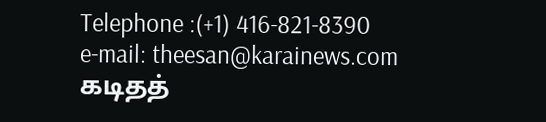Telephone :(+1) 416-821-8390
e-mail: theesan@karainews.com
கடிதத்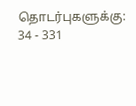தொடர்புகளுக்கு:
34 - 331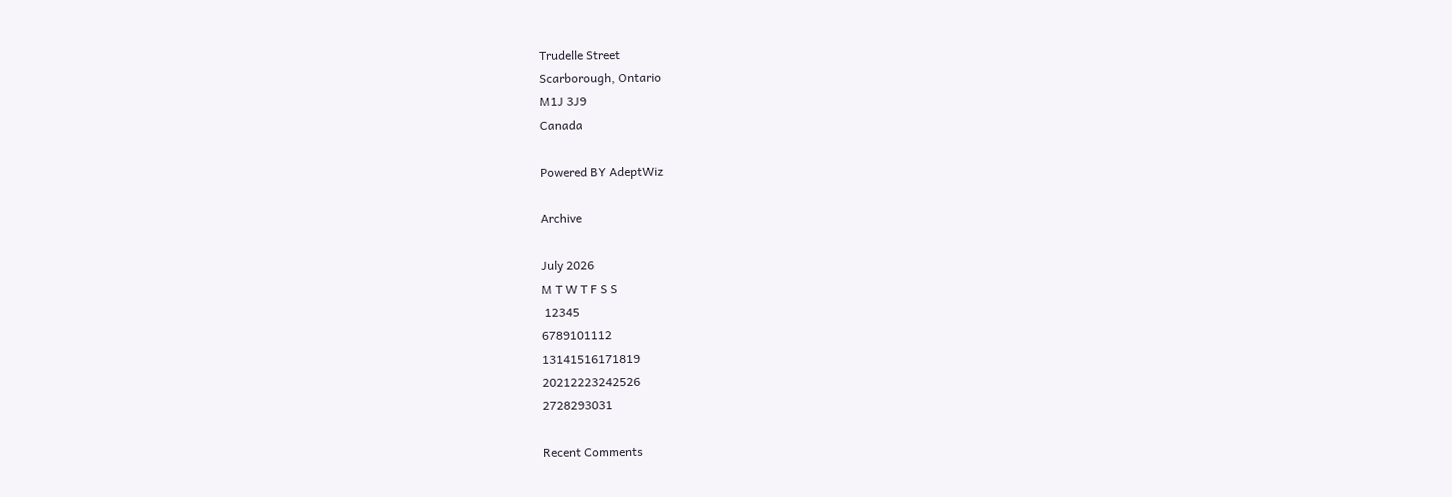Trudelle Street
Scarborough, Ontario
M1J 3J9
Canada

Powered BY AdeptWiz

Archive

July 2026
M T W T F S S
 12345
6789101112
13141516171819
20212223242526
2728293031

Recent Comments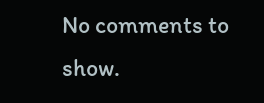No comments to show.